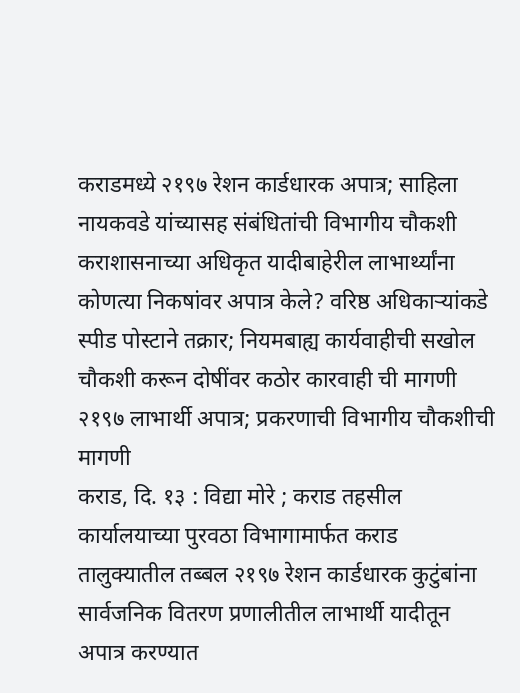कराडमध्ये २१९७ रेशन कार्डधारक अपात्र; साहिला नायकवडे यांच्यासह संबंधितांची विभागीय चौकशी कराशासनाच्या अधिकृत यादीबाहेरील लाभार्थ्यांना कोणत्या निकषांवर अपात्र केले? वरिष्ठ अधिकाऱ्यांकडे स्पीड पोस्टाने तक्रार; नियमबाह्य कार्यवाहीची सखोल चौकशी करून दोषींवर कठोर कारवाही ची मागणी २१९७ लाभार्थी अपात्र; प्रकरणाची विभागीय चौकशीची मागणी
कराड, दि. १३ : विद्या मोरे ; कराड तहसील कार्यालयाच्या पुरवठा विभागामार्फत कराड तालुक्यातील तब्बल २१९७ रेशन कार्डधारक कुटुंबांना सार्वजनिक वितरण प्रणालीतील लाभार्थी यादीतून अपात्र करण्यात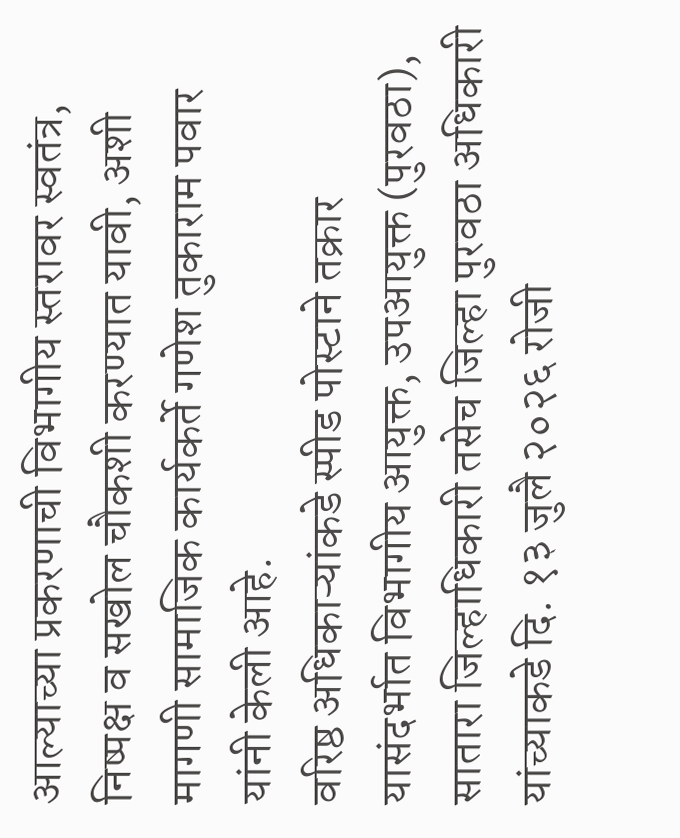आल्याच्या प्रकरणाची विभागीय स्तरावर स्वतंत्र, निष्पक्ष व सखोल चौकशी करण्यात यावी, अशी मागणी सामाजिक कार्यकर्ते गणेश तुकाराम पवार यांनी केली आहे.
वरिष्ठ अधिकाऱ्यांकडे स्पीड पोस्टाने तक्रार
यासंदर्भात विभागीय आयुक्त, उपआयुक्त (पुरवठा), सातारा जिल्हाधिकारी तसेच जिल्हा पुरवठा अधिकारी यांच्याकडे दि. १३ जुलै २०२६ रोजी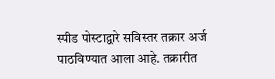स्पीड पोस्टाद्वारे सविस्तर तक्रार अर्ज पाठविण्यात आला आहे. तक्रारीत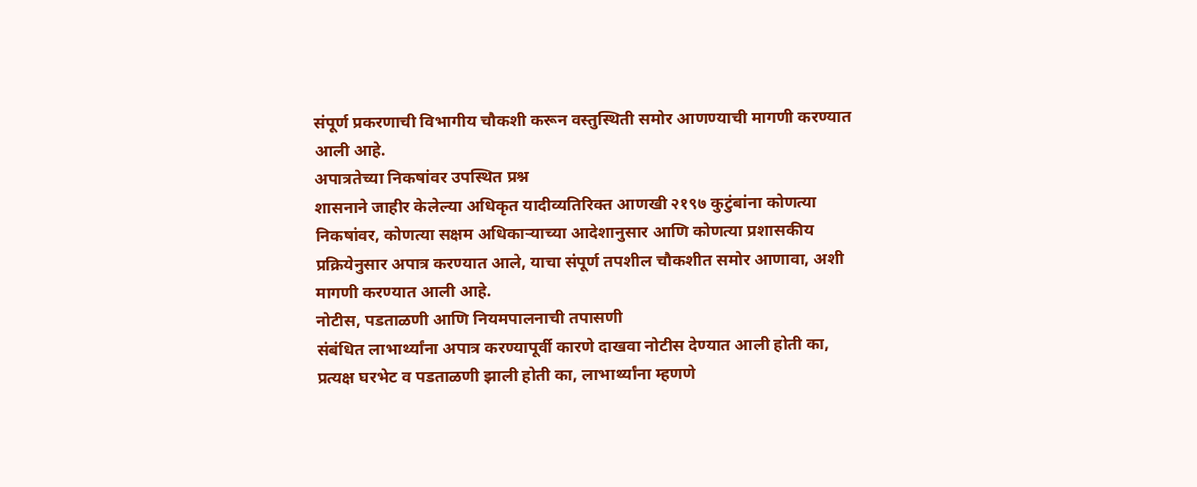संपूर्ण प्रकरणाची विभागीय चौकशी करून वस्तुस्थिती समोर आणण्याची मागणी करण्यात आली आहे.
अपात्रतेच्या निकषांवर उपस्थित प्रश्न
शासनाने जाहीर केलेल्या अधिकृत यादीव्यतिरिक्त आणखी २१९७ कुटुंबांना कोणत्या निकषांवर, कोणत्या सक्षम अधिकाऱ्याच्या आदेशानुसार आणि कोणत्या प्रशासकीय प्रक्रियेनुसार अपात्र करण्यात आले, याचा संपूर्ण तपशील चौकशीत समोर आणावा, अशी मागणी करण्यात आली आहे.
नोटीस, पडताळणी आणि नियमपालनाची तपासणी
संबंधित लाभार्थ्यांना अपात्र करण्यापूर्वी कारणे दाखवा नोटीस देण्यात आली होती का, प्रत्यक्ष घरभेट व पडताळणी झाली होती का, लाभार्थ्यांना म्हणणे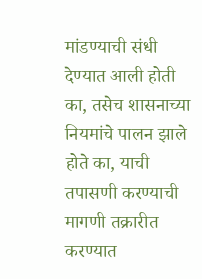मांडण्याची संधी देण्यात आली होती का, तसेच शासनाच्या नियमांचे पालन झाले होते का, याची तपासणी करण्याची मागणी तक्रारीत करण्यात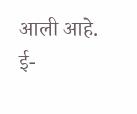आली आहे.
ई-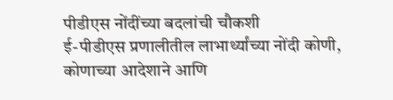पीडीएस नोंदींच्या बदलांची चौकशी
ई-पीडीएस प्रणालीतील लाभार्थ्यांच्या नोंदी कोणी, कोणाच्या आदेशाने आणि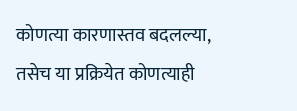कोणत्या कारणास्तव बदलल्या, तसेच या प्रक्रियेत कोणत्याही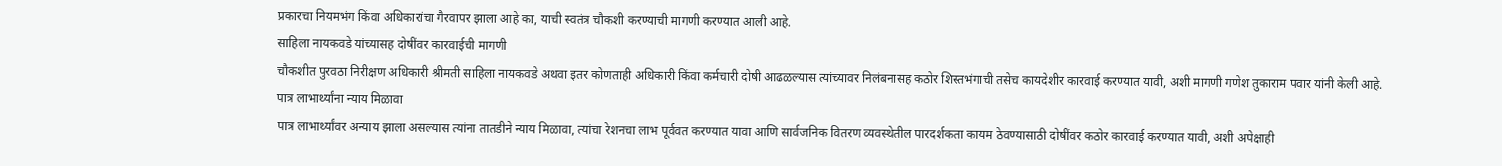प्रकारचा नियमभंग किंवा अधिकारांचा गैरवापर झाला आहे का, याची स्वतंत्र चौकशी करण्याची मागणी करण्यात आली आहे.
साहिला नायकवडे यांच्यासह दोषींवर कारवाईची मागणी
चौकशीत पुरवठा निरीक्षण अधिकारी श्रीमती साहिला नायकवडे अथवा इतर कोणताही अधिकारी किंवा कर्मचारी दोषी आढळल्यास त्यांच्यावर निलंबनासह कठोर शिस्तभंगाची तसेच कायदेशीर कारवाई करण्यात यावी, अशी मागणी गणेश तुकाराम पवार यांनी केली आहे.
पात्र लाभार्थ्यांना न्याय मिळावा
पात्र लाभार्थ्यांवर अन्याय झाला असल्यास त्यांना तातडीने न्याय मिळावा, त्यांचा रेशनचा लाभ पूर्ववत करण्यात यावा आणि सार्वजनिक वितरण व्यवस्थेतील पारदर्शकता कायम ठेवण्यासाठी दोषींवर कठोर कारवाई करण्यात यावी, अशी अपेक्षाही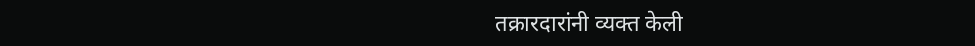तक्रारदारांनी व्यक्त केली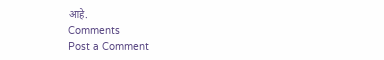आहे.
Comments
Post a Comment